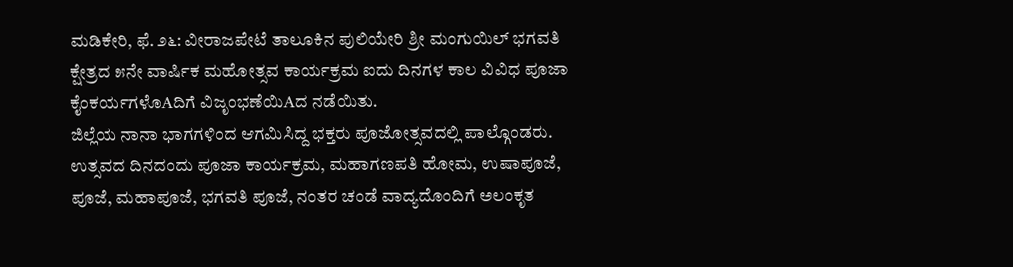ಮಡಿಕೇರಿ, ಫೆ. ೨೬: ವೀರಾಜಪೇಟೆ ತಾಲೂಕಿನ ಪುಲಿಯೇರಿ ಶ್ರೀ ಮಂಗುಯಿಲ್ ಭಗವತಿ ಕ್ಷೇತ್ರದ ೫ನೇ ವಾರ್ಷಿಕ ಮಹೋತ್ಸವ ಕಾರ್ಯಕ್ರಮ ಐದು ದಿನಗಳ ಕಾಲ ವಿವಿಧ ಪೂಜಾ ಕೈಂಕರ್ಯಗಳೊAದಿಗೆ ವಿಜೃಂಭಣೆಯಿAದ ನಡೆಯಿತು.
ಜಿಲ್ಲೆಯ ನಾನಾ ಭಾಗಗಳಿಂದ ಆಗಮಿಸಿದ್ದ ಭಕ್ತರು ಪೂಜೋತ್ಸವದಲ್ಲಿ ಪಾಲ್ಗೊಂಡರು. ಉತ್ಸವದ ದಿನದಂದು ಪೂಜಾ ಕಾರ್ಯಕ್ರಮ, ಮಹಾಗಣಪತಿ ಹೋಮ, ಉಷಾಪೂಜೆ, ಪೂಜೆ, ಮಹಾಪೂಜೆ, ಭಗವತಿ ಪೂಜೆ, ನಂತರ ಚಂಡೆ ವಾದ್ಯದೊಂದಿಗೆ ಅಲಂಕೃತ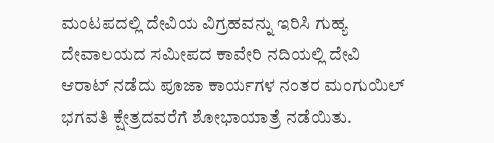ಮಂಟಪದಲ್ಲಿ ದೇವಿಯ ವಿಗ್ರಹವನ್ನು ಇರಿಸಿ ಗುಹ್ಯ ದೇವಾಲಯದ ಸಮೀಪದ ಕಾವೇರಿ ನದಿಯಲ್ಲಿ ದೇವಿ ಆರಾಟ್ ನಡೆದು ಪೂಜಾ ಕಾರ್ಯಗಳ ನಂತರ ಮಂಗುಯಿಲ್ ಭಗವತಿ ಕ್ಷೇತ್ರದವರೆಗೆ ಶೋಭಾಯಾತ್ರೆ ನಡೆಯಿತು.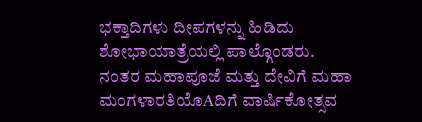ಭಕ್ತಾದಿಗಳು ದೀಪಗಳನ್ನು ಹಿಡಿದು ಶೋಭಾಯಾತ್ರೆಯಲ್ಲಿ ಪಾಲ್ಗೊಂಡರು. ನಂತರ ಮಹಾಪೂಜೆ ಮತ್ತು ದೇವಿಗೆ ಮಹಾ ಮಂಗಳಾರತಿಯೊAದಿಗೆ ವಾರ್ಷಿಕೋತ್ಸವ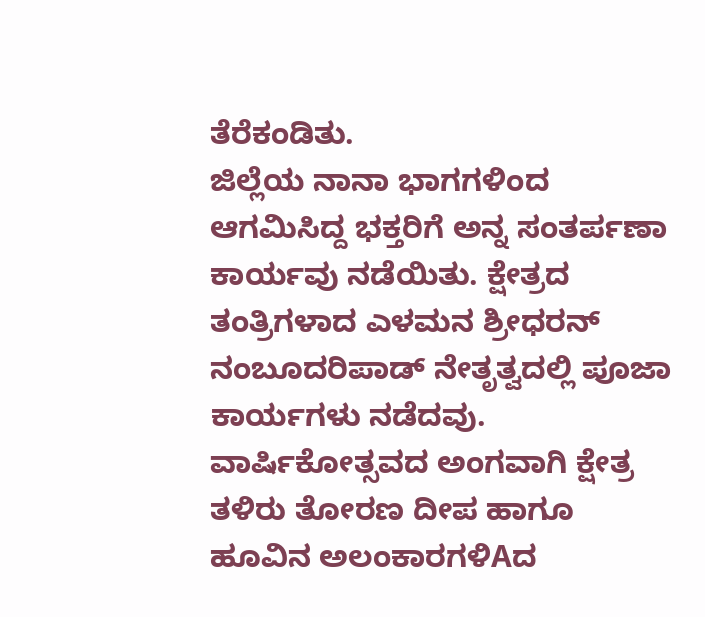ತೆರೆಕಂಡಿತು.
ಜಿಲ್ಲೆಯ ನಾನಾ ಭಾಗಗಳಿಂದ ಆಗಮಿಸಿದ್ದ ಭಕ್ತರಿಗೆ ಅನ್ನ ಸಂತರ್ಪಣಾ ಕಾರ್ಯವು ನಡೆಯಿತು. ಕ್ಷೇತ್ರದ ತಂತ್ರಿಗಳಾದ ಎಳಮನ ಶ್ರೀಧರನ್ ನಂಬೂದರಿಪಾಡ್ ನೇತೃತ್ವದಲ್ಲಿ ಪೂಜಾ ಕಾರ್ಯಗಳು ನಡೆದವು.
ವಾರ್ಷಿಕೋತ್ಸವದ ಅಂಗವಾಗಿ ಕ್ಷೇತ್ರ ತಳಿರು ತೋರಣ ದೀಪ ಹಾಗೂ ಹೂವಿನ ಅಲಂಕಾರಗಳಿAದ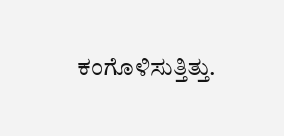ಕಂಗೊಳಿಸುತ್ತಿತ್ತು.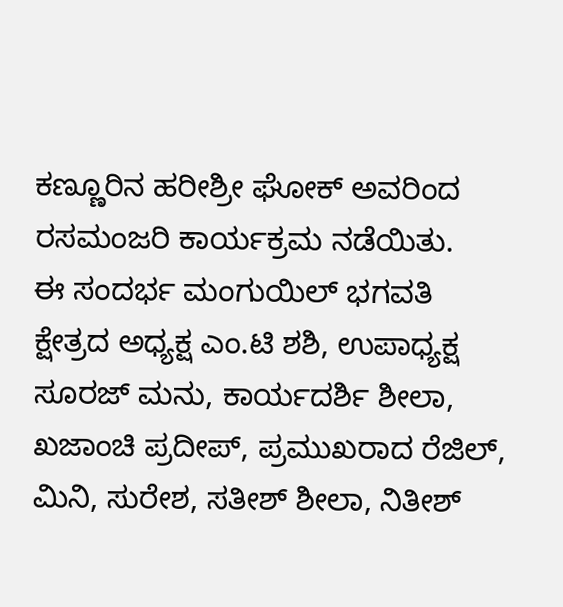ಕಣ್ಣೂರಿನ ಹರೀಶ್ರೀ ಘೋಕ್ ಅವರಿಂದ ರಸಮಂಜರಿ ಕಾರ್ಯಕ್ರಮ ನಡೆಯಿತು.
ಈ ಸಂದರ್ಭ ಮಂಗುಯಿಲ್ ಭಗವತಿ ಕ್ಷೇತ್ರದ ಅಧ್ಯಕ್ಷ ಎಂ.ಟಿ ಶಶಿ, ಉಪಾಧ್ಯಕ್ಷ ಸೂರಜ್ ಮನು, ಕಾರ್ಯದರ್ಶಿ ಶೀಲಾ, ಖಜಾಂಚಿ ಪ್ರದೀಪ್, ಪ್ರಮುಖರಾದ ರೆಜಿಲ್, ಮಿನಿ, ಸುರೇಶ, ಸತೀಶ್ ಶೀಲಾ, ನಿತೀಶ್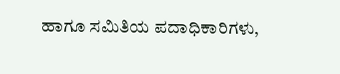ಹಾಗೂ ಸಮಿತಿಯ ಪದಾಧಿಕಾರಿಗಳು,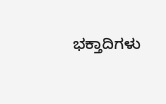ಭಕ್ತಾದಿಗಳು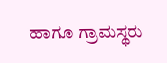ಹಾಗೂ ಗ್ರಾಮಸ್ಥರು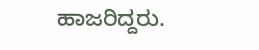ಹಾಜರಿದ್ದರು.